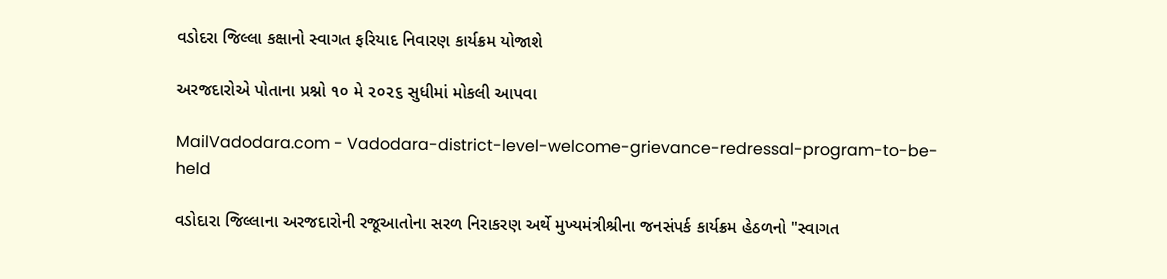વડોદરા જિલ્લા કક્ષાનો સ્વાગત ફરિયાદ નિવારણ કાર્યક્રમ યોજાશે

અરજદારોએ પોતાના પ્રશ્નો ૧૦ મે ૨૦૨૬ સુધીમાં મોકલી આપવા

MailVadodara.com - Vadodara-district-level-welcome-grievance-redressal-program-to-be-held

વડોદારા જિલ્લાના અરજદારોની રજૂઆતોના સરળ નિરાકરણ અર્થે મુખ્યમંત્રીશ્રીના જનસંપર્ક કાર્યક્રમ હેઠળનો "સ્વાગત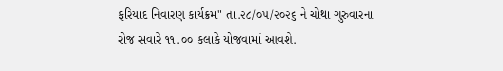ફરિયાદ નિવારણ કાર્યક્રમ" તા.૨૮/૦૫/૨૦૨૬ ને ચોથા ગુરુવારના રોજ સવારે ૧૧.૦૦ કલાકે યોજવામાં આવશે.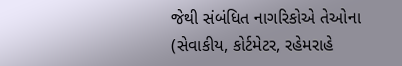જેથી સંબંધિત નાગરિકોએ તેઓના (સેવાકીય, કોર્ટમેટર, રહેમરાહે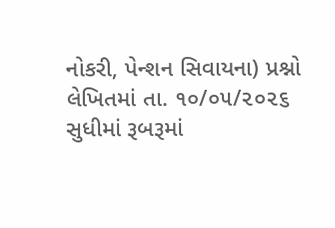નોકરી, પેન્શન સિવાયના) પ્રશ્નો લેખિતમાં તા. ૧૦/૦૫/૨૦૨૬ સુધીમાં રૂબરૂમાં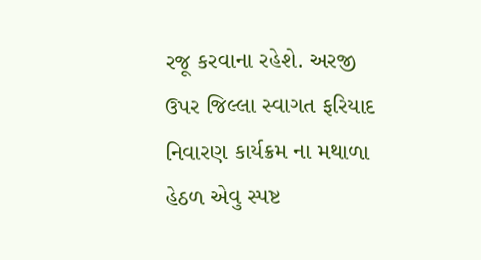રજૂ કરવાના રહેશે. અરજી ઉપર જિલ્લા સ્વાગત ફરિયાદ નિવારણ કાર્યક્રમ ના મથાળા હેઠળ એવુ સ્પષ્ટ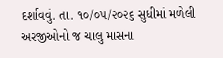દર્શાવવું. તા. ૧૦/૦૫/૨૦૨૬ સુધીમાં મળેલી અરજીઓનો જ ચાલુ માસના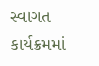સ્વાગત કાર્યક્રમમાં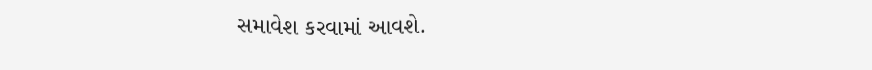સમાવેશ કરવામાં આવશે.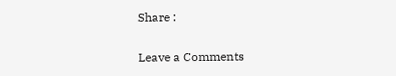Share :

Leave a Comments